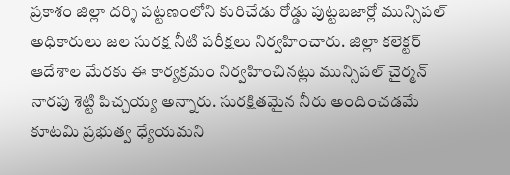ప్రకాశం జిల్లా దర్శి పట్టణంలోని కురిచేడు రోడ్డు పుట్టబజార్లో మున్సిపల్ అధికారులు జల సురక్ష నీటి పరీక్షలు నిర్వహించారు. జిల్లా కలెక్టర్ ఆదేశాల మేరకు ఈ కార్యక్రమం నిర్వహించినట్లు మున్సిపల్ చైర్మన్ నారపు శెట్టి పిచ్చయ్య అన్నారు. సురక్షితమైన నీరు అందించడమే కూటమి ప్రభుత్వ ధ్యేయమని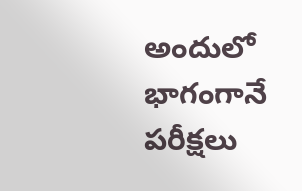అందులో భాగంగానే పరీక్షలు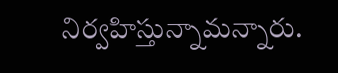నిర్వహిస్తున్నామన్నారు.